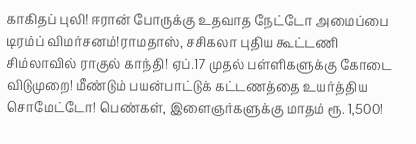காகிதப் புலி! ஈரான் போருக்கு உதவாத நேட்டோ அமைப்பை டிரம்ப் விமர்சனம்!ராமதாஸ், சசிகலா புதிய கூட்டணி சிம்லாவில் ராகுல் காந்தி! ஏப்.17 முதல் பள்ளிகளுக்கு கோடை விடுமுறை! மீண்டும் பயன்பாட்டுக் கட்டணத்தை உயர்த்திய சொமேட்டோ! பெண்கள், இளைஞர்களுக்கு மாதம் ரூ. 1,500!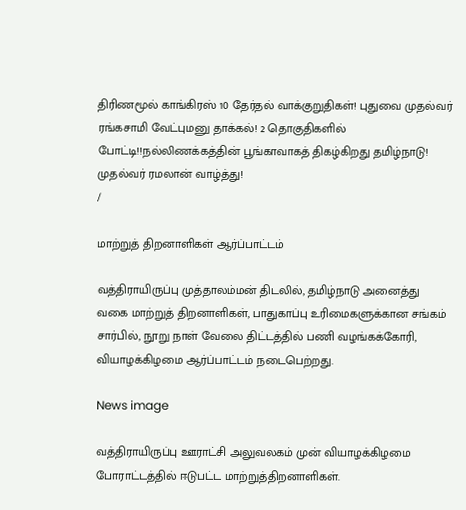திரிணமூல் காங்கிரஸ் 10 தேர்தல் வாக்குறுதிகள்! புதுவை முதல்வர் ரங்கசாமி வேட்புமனு தாக்கல்! 2 தொகுதிகளில் போட்டி!!நல்லிணக்கத்தின் பூங்காவாகத் திகழ்கிறது தமிழ்நாடு! முதல்வர் ரமலான் வாழ்த்து!
/

மாற்றுத் திறனாளிகள் ஆர்ப்பாட்டம்

வத்திராயிருப்பு முத்தாலம்மன் திடலில், தமிழ்நாடு அனைத்து வகை மாற்றுத் திறனாளிகள், பாதுகாப்பு உரிமைகளுக்கான சங்கம் சார்பில், நூறு நாள் வேலை திட்டத்தில் பணி வழங்கக்கோரி, வியாழக்கிழமை ஆர்ப்பாட்டம் நடைபெற்றது.

News image

வத்திராயிருப்பு ஊராட்சி அலுவலகம் முன் வியாழக்கிழமை போராட்டத்தில் ஈடுபட்ட மாற்றுத்திறனாளிகள்.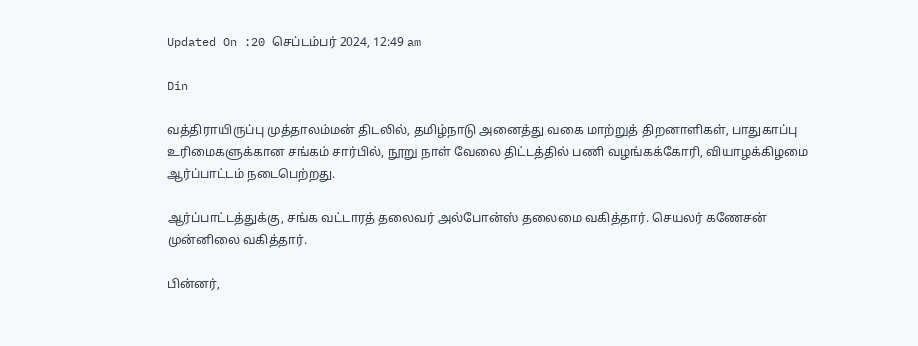Updated On :20 செப்டம்பர் 2024, 12:49 am

Din

வத்திராயிருப்பு முத்தாலம்மன் திடலில், தமிழ்நாடு அனைத்து வகை மாற்றுத் திறனாளிகள், பாதுகாப்பு உரிமைகளுக்கான சங்கம் சார்பில், நூறு நாள் வேலை திட்டத்தில் பணி வழங்கக்கோரி, வியாழக்கிழமை ஆர்ப்பாட்டம் நடைபெற்றது.

ஆர்ப்பாட்டத்துக்கு, சங்க வட்டாரத் தலைவர் அல்போன்ஸ் தலைமை வகித்தார். செயலர் கணேசன் முன்னிலை வகித்தார்.

பின்னர்,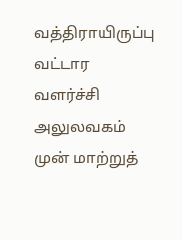வத்திராயிருப்பு வட்டார வளர்ச்சி அலுலவகம் முன் மாற்றுத்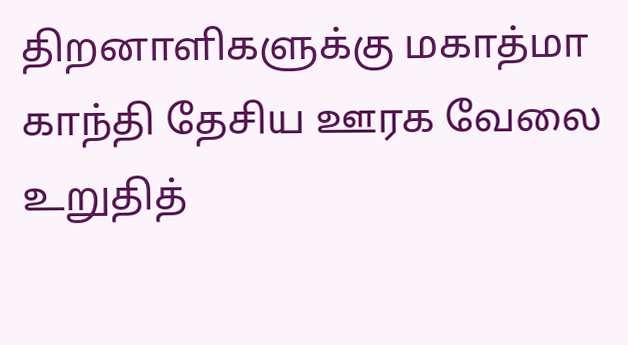திறனாளிகளுக்கு மகாத்மா காந்தி தேசிய ஊரக வேலை உறுதித்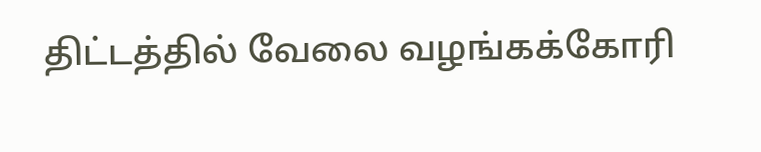திட்டத்தில் வேலை வழங்கக்கோரி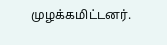முழக்கமிட்டனர்.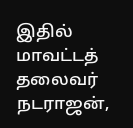இதில் மாவட்டத் தலைவர் நடராஜன்,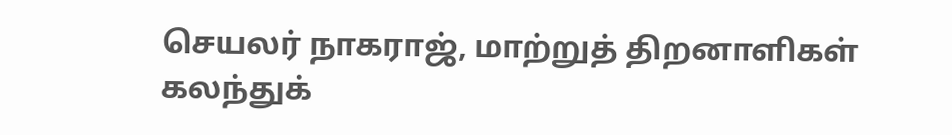செயலர் நாகராஜ், மாற்றுத் திறனாளிகள் கலந்துக்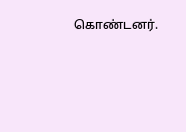கொண்டனர்.